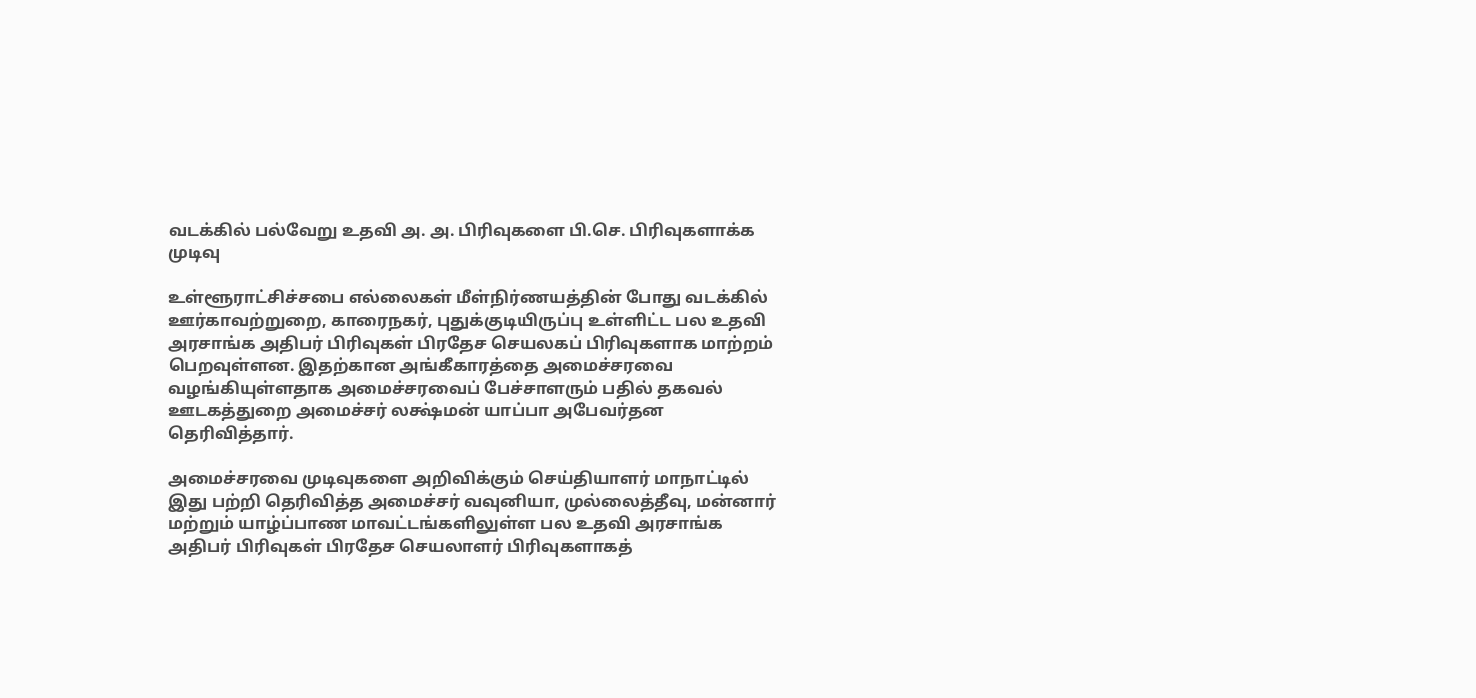வடக்கில் பல்வேறு உதவி அ. அ. பிரிவுகளை பி.செ. பிரிவுகளாக்க முடிவு

உள்ளூராட்சிச்சபை எல்லைகள் மீள்நிர்ணயத்தின் போது வடக்கில் ஊர்காவற்றுறை, காரைநகர், புதுக்குடியிருப்பு உள்ளிட்ட பல உதவி அரசாங்க அதிபர் பிரிவுகள் பிரதேச செயலகப் பிரிவுகளாக மாற்றம் பெறவுள்ளன. இதற்கான அங்கீகாரத்தை அமைச்சரவை வழங்கியுள்ளதாக அமைச்சரவைப் பேச்சாளரும் பதில் தகவல் ஊடகத்துறை அமைச்சர் லக்ஷ்மன் யாப்பா அபேவர்தன தெரிவித்தார்.

அமைச்சரவை முடிவுகளை அறிவிக்கும் செய்தியாளர் மாநாட்டில் இது பற்றி தெரிவித்த அமைச்சர் வவுனியா, முல்லைத்தீவு, மன்னார் மற்றும் யாழ்ப்பாண மாவட்டங்களிலுள்ள பல உதவி அரசாங்க அதிபர் பிரிவுகள் பிரதேச செயலாளர் பிரிவுகளாகத்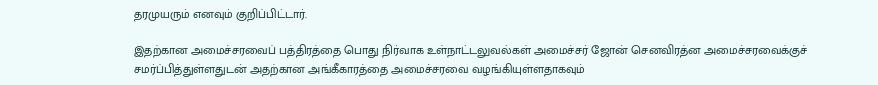தரமுயரும் எனவும் குறிப்பிட்டார்.

இதற்கான அமைச்சரவைப் பத்திரத்தை பொது நிர்வாக உள்நாட்டலுவல்கள் அமைச்சர் ஜோன் செனவிரத்ன அமைச்சரவைக்குச் சமர்ப்பித்துள்ளதுடன் அதற்கான அங்கீகாரத்தை அமைச்சரவை வழங்கியுள்ளதாகவும்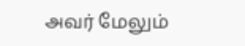அவர் மேலும்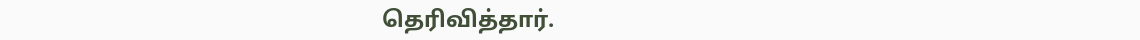தெரிவித்தார்.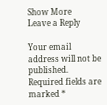Show More
Leave a Reply

Your email address will not be published. Required fields are marked *